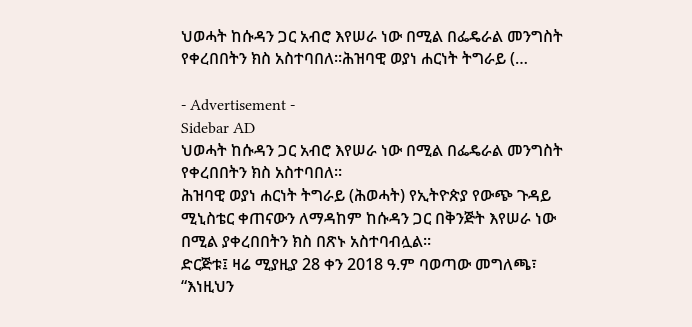ህወሓት ከሱዳን ጋር አብሮ እየሠራ ነው በሚል በፌዴራል መንግስት የቀረበበትን ክስ አስተባበለ፡፡ሕዝባዊ ወያነ ሐርነት ትግራይ (…

- Advertisement -
Sidebar AD
ህወሓት ከሱዳን ጋር አብሮ እየሠራ ነው በሚል በፌዴራል መንግስት የቀረበበትን ክስ አስተባበለ፡፡
ሕዝባዊ ወያነ ሐርነት ትግራይ (ሕወሓት) የኢትዮጵያ የውጭ ጉዳይ ሚኒስቴር ቀጠናውን ለማዳከም ከሱዳን ጋር በቅንጅት እየሠራ ነው በሚል ያቀረበበትን ክስ በጽኑ አስተባብሏል።
ድርጅቱ፤ ዛሬ ሚያዚያ 28 ቀን 2018 ዓ.ም ባወጣው መግለጫ፣ “እነዚህን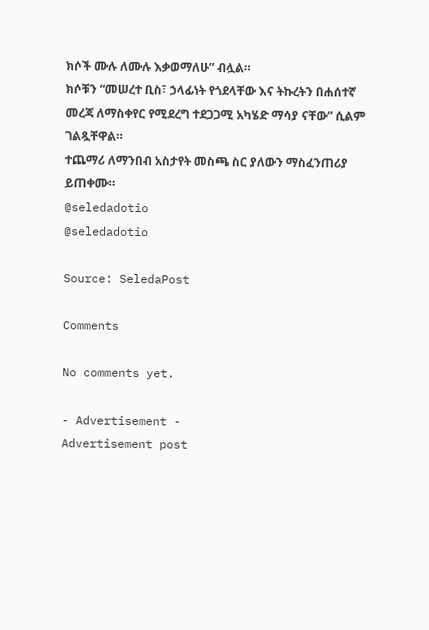ክሶች ሙሉ ለሙሉ እቃወማለሁ” ብሏል።
ክሶቹን “መሠረተ ቢስ፣ ኃላፊነት የጎደላቸው እና ትኩረትን በሐሰተኛ መረጃ ለማስቀየር የሚደረግ ተደጋጋሚ አካሄድ ማሳያ ናቸው” ሲልም ገልጿቸዋል።
ተጨማሪ ለማንበብ አስታየት መስጫ ስር ያለውን ማስፈንጠሪያ ይጠቀሙ።
@seledadotio
@seledadotio

Source: SeledaPost

Comments

No comments yet.

- Advertisement -
Advertisement post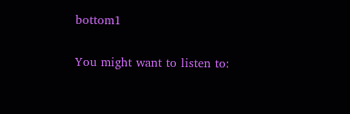bottom1

You might want to listen to: